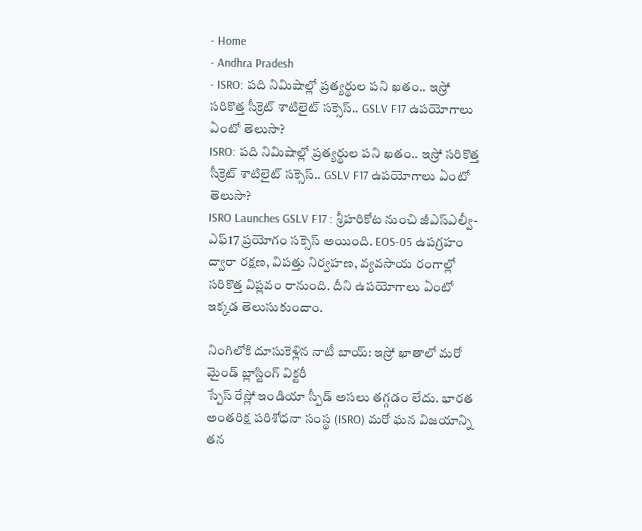- Home
- Andhra Pradesh
- ISRO: పది నిమిషాల్లో ప్రత్యర్థుల పని ఖతం.. ఇస్రో సరికొత్త సీక్రెట్ శాటిలైట్ సక్సెస్.. GSLV F17 ఉపయోగాలు ఏంటో తెలుసా?
ISRO: పది నిమిషాల్లో ప్రత్యర్థుల పని ఖతం.. ఇస్రో సరికొత్త సీక్రెట్ శాటిలైట్ సక్సెస్.. GSLV F17 ఉపయోగాలు ఏంటో తెలుసా?
ISRO Launches GSLV F17 : శ్రీహరికోట నుంచి జీఎస్ఎల్వీ-ఎఫ్17 ప్రయోగం సక్సెస్ అయింది. EOS-05 ఉపగ్రహం ద్వారా రక్షణ, విపత్తు నిర్వహణ, వ్యవసాయ రంగాల్లో సరికొత్త విప్లవం రానుంది. దీని ఉపయోగాలు ఏంటో ఇక్కడ తెలుసుకుందాం.

నింగిలోకి దూసుకెళ్లిన నాటీ బాయ్: ఇస్రో ఖాతాలో మరో మైండ్ బ్లాస్టింగ్ విక్టరీ
స్పేస్ రేస్లో ఇండియా స్పీడ్ అసలు తగ్గడం లేదు. భారత అంతరిక్ష పరిశోధనా సంస్థ (ISRO) మరో ఘన విజయాన్ని తన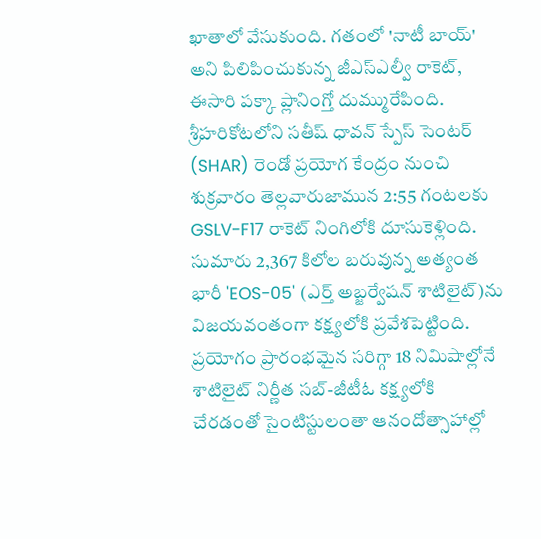ఖాతాలో వేసుకుంది. గతంలో 'నాటీ బాయ్' అని పిలిపించుకున్న జీఎస్ఎల్వీ రాకెట్, ఈసారి పక్కా ప్లానింగ్తో దుమ్మురేపింది. శ్రీహరికోటలోని సతీష్ ధావన్ స్పేస్ సెంటర్ (SHAR) రెండో ప్రయోగ కేంద్రం నుంచి శుక్రవారం తెల్లవారుజామున 2:55 గంటలకు GSLV-F17 రాకెట్ నింగిలోకి దూసుకెళ్లింది. సుమారు 2,367 కిలోల బరువున్న అత్యంత భారీ 'EOS-05' (ఎర్త్ అబ్జర్వేషన్ శాటిలైట్)ను విజయవంతంగా కక్ష్యలోకి ప్రవేశపెట్టింది. ప్రయోగం ప్రారంభమైన సరిగ్గా 18 నిమిషాల్లోనే శాటిలైట్ నిర్ణీత సబ్-జీటీఓ కక్ష్యలోకి చేరడంతో సైంటిస్టులంతా ఆనందోత్సాహాల్లో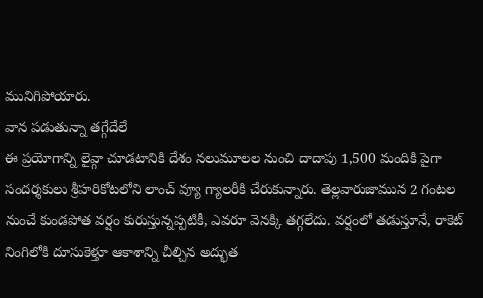మునిగిపోయారు.
వాన పడుతున్నా తగ్గేదేలే
ఈ ప్రయోగాన్ని లైవ్గా చూడటానికి దేశం నలుమూలల నుంచి దాదాపు 1,500 మందికి పైగా సందర్శకులు శ్రీహరికోటలోని లాంచ్ వ్యూ గ్యాలరీకి చేరుకున్నారు. తెల్లవారుజామున 2 గంటల నుంచే కుండపోత వర్షం కురుస్తున్నప్పటికీ, ఎవరూ వెనక్కి తగ్గలేదు. వర్షంలో తడుస్తూనే, రాకెట్ నింగిలోకి దూసుకెళ్తూ ఆకాశాన్ని చీల్చిన అద్భుత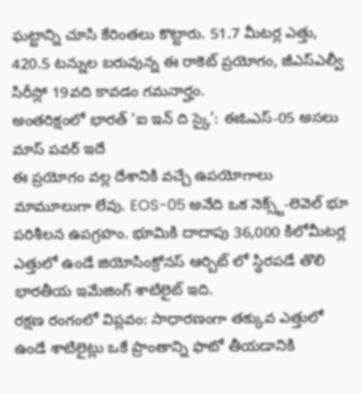ఘట్టాన్ని చూసి కేరింతలు కొట్టారు. 51.7 మీటర్ల ఎత్తు, 420.5 టన్నుల బరువున్న ఈ రాకెట్ ప్రయోగం, జీఎస్ఎల్వీ సిరీస్లో 19వది కావడం గమనార్హం.
అంతరిక్షంలో భారత్ ‘ఐ ఇన్ ది స్కై’: ఈఓఎస్-05 అసలు మాస్ పవర్ ఇదే
ఈ ప్రయోగం వల్ల దేశానికి వచ్చే ఉపయోగాలు మామూలుగా లేవు. EOS-05 అనేది ఒక నెక్స్ట్-లెవెల్ భూ పరిశీలన ఉపగ్రహం. భూమికి దాదాపు 36,000 కిలోమీటర్ల ఎత్తులో ఉండే జియోసింక్రోనస్ ఆర్బిట్ లో స్థిరపడే తొలి భారతీయ ఇమేజింగ్ శాటిలైట్ ఇది.
రక్షణ రంగంలో విప్లవం: సాధారణంగా తక్కువ ఎత్తులో ఉండే శాటిలైట్లు ఒకే ప్రాంతాన్ని ఫొటో తీయడానికి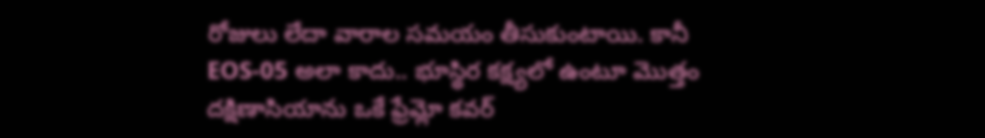రోజులు లేదా వారాల సమయం తీసుకుంటాయి. కానీ EOS-05 అలా కాదు.. భూస్థిర కక్ష్యలో ఉంటూ మొత్తం దక్షిణాసియాను ఒకే ఫ్రేమ్లో కవర్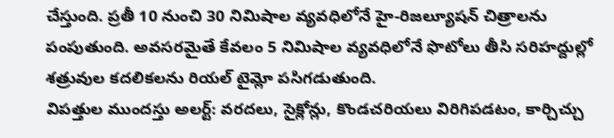చేస్తుంది. ప్రతీ 10 నుంచి 30 నిమిషాల వ్యవధిలోనే హై-రిజల్యూషన్ చిత్రాలను పంపుతుంది. అవసరమైతే కేవలం 5 నిమిషాల వ్యవధిలోనే ఫొటోలు తీసి సరిహద్దుల్లో శత్రువుల కదలికలను రియల్ టైమ్లో పసిగడుతుంది.
విపత్తుల ముందస్తు అలర్ట్: వరదలు, సైక్లోన్లు, కొండచరియలు విరిగిపడటం, కార్చిచ్చు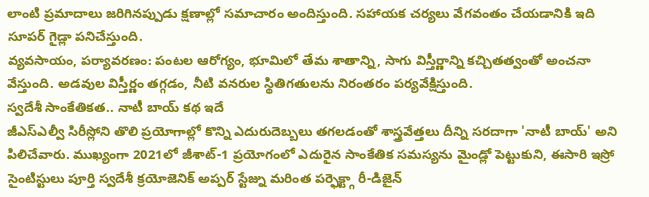లాంటి ప్రమాదాలు జరిగినప్పుడు క్షణాల్లో సమాచారం అందిస్తుంది. సహాయక చర్యలు వేగవంతం చేయడానికి ఇది సూపర్ గైడ్లా పనిచేస్తుంది.
వ్యవసాయం, పర్యావరణం: పంటల ఆరోగ్యం, భూమిలో తేమ శాతాన్ని, సాగు విస్తీర్ణాన్ని కచ్చితత్వంతో అంచనా వేస్తుంది. అడవుల విస్తీర్ణం తగ్గడం, నీటి వనరుల స్థితిగతులను నిరంతరం పర్యవేక్షిస్తుంది.
స్వదేశీ సాంకేతికత.. నాటీ బాయ్ కథ ఇదే
జీఎస్ఎల్వీ సిరీస్లోని తొలి ప్రయోగాల్లో కొన్ని ఎదురుదెబ్బలు తగలడంతో శాస్త్రవేత్తలు దీన్ని సరదాగా 'నాటీ బాయ్' అని పిలిచేవారు. ముఖ్యంగా 2021లో జీశాట్-1 ప్రయోగంలో ఎదురైన సాంకేతిక సమస్యను మైండ్లో పెట్టుకుని, ఈసారి ఇస్రో సైంటిస్టులు పూర్తి స్వదేశీ క్రయోజెనిక్ అప్పర్ స్టేజ్ను మరింత పర్ఫెక్ట్గా రీ-డిజైన్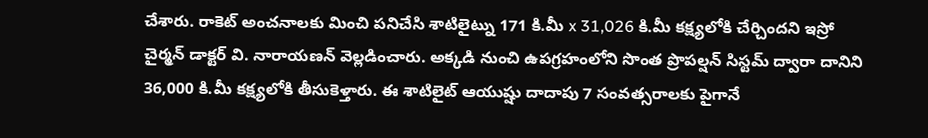చేశారు. రాకెట్ అంచనాలకు మించి పనిచేసి శాటిలైట్ను 171 కి.మీ x 31,026 కి.మీ కక్ష్యలోకి చేర్చిందని ఇస్రో చైర్మన్ డాక్టర్ వి. నారాయణన్ వెల్లడించారు. అక్కడి నుంచి ఉపగ్రహంలోని సొంత ప్రొపల్షన్ సిస్టమ్ ద్వారా దానిని 36,000 కి.మీ కక్ష్యలోకి తీసుకెళ్తారు. ఈ శాటిలైట్ ఆయుష్షు దాదాపు 7 సంవత్సరాలకు పైగానే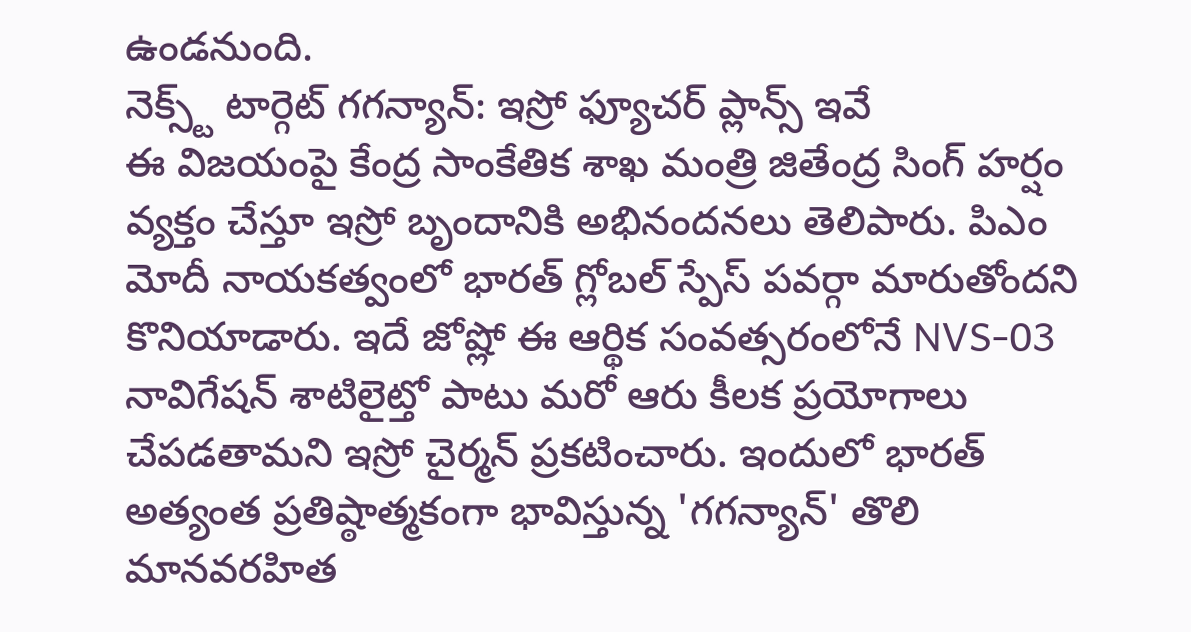ఉండనుంది.
నెక్స్ట్ టార్గెట్ గగన్యాన్: ఇస్రో ఫ్యూచర్ ప్లాన్స్ ఇవే
ఈ విజయంపై కేంద్ర సాంకేతిక శాఖ మంత్రి జితేంద్ర సింగ్ హర్షం వ్యక్తం చేస్తూ ఇస్రో బృందానికి అభినందనలు తెలిపారు. పిఎం మోదీ నాయకత్వంలో భారత్ గ్లోబల్ స్పేస్ పవర్గా మారుతోందని కొనియాడారు. ఇదే జోష్లో ఈ ఆర్థిక సంవత్సరంలోనే NVS-03 నావిగేషన్ శాటిలైట్తో పాటు మరో ఆరు కీలక ప్రయోగాలు చేపడతామని ఇస్రో చైర్మన్ ప్రకటించారు. ఇందులో భారత్ అత్యంత ప్రతిష్ఠాత్మకంగా భావిస్తున్న 'గగన్యాన్' తొలి మానవరహిత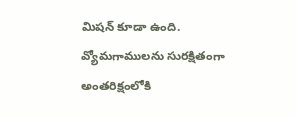మిషన్ కూడా ఉంది. వ్యోమగాములను సురక్షితంగా అంతరిక్షంలోకి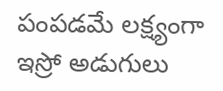పంపడమే లక్ష్యంగా ఇస్రో అడుగులు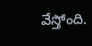వేస్తోంది.